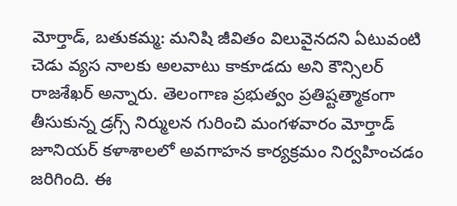మోర్తాడ్, బతుకమ్మ: మనిషి జీవితం విలువైనదని ఏటువంటి చెడు వ్యస నాలకు అలవాటు కాకూడదు అని కౌన్సిలర్ రాజశేఖర్ అన్నారు. తెలంగాణ ప్రభుత్వం ప్రతిష్టత్మాకంగా తీసుకున్న డ్రగ్స్ నిర్ములన గురించి మంగళవారం మోర్తాడ్ జూనియర్ కళాశాలలో అవగాహన కార్యక్రమం నిర్వహించడం జరిగింది. ఈ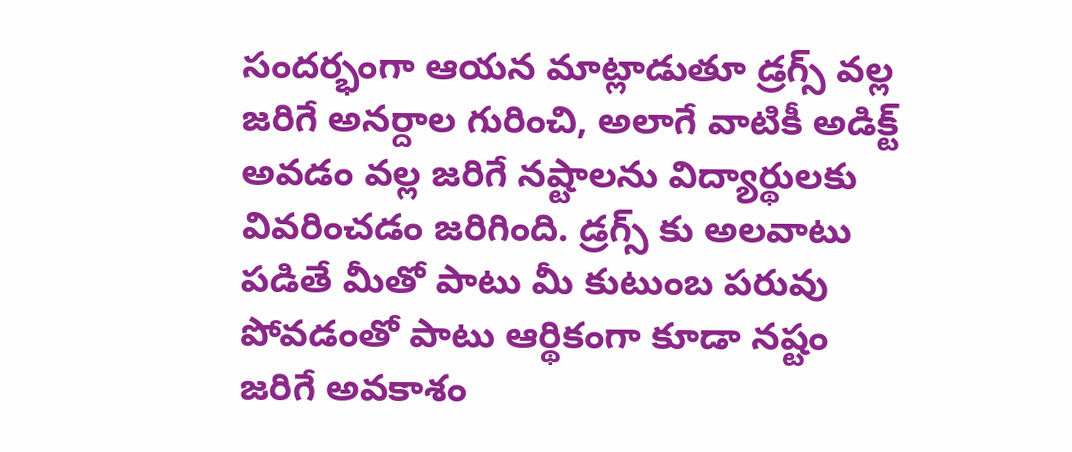సందర్భంగా ఆయన మాట్లాడుతూ డ్రగ్స్ వల్ల జరిగే అనర్దాల గురించి, అలాగే వాటికీ అడిక్ట్ అవడం వల్ల జరిగే నష్టాలను విద్యార్థులకు వివరించడం జరిగింది. డ్రగ్స్ కు అలవాటు పడితే మీతో పాటు మీ కుటుంబ పరువు పోవడంతో పాటు ఆర్థికంగా కూడా నష్టం జరిగే అవకాశం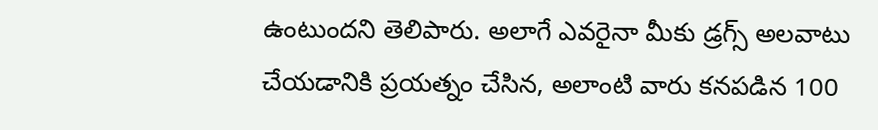ఉంటుందని తెలిపారు. అలాగే ఎవరైనా మీకు డ్రగ్స్ అలవాటు చేయడానికి ప్రయత్నం చేసిన, అలాంటి వారు కనపడిన 100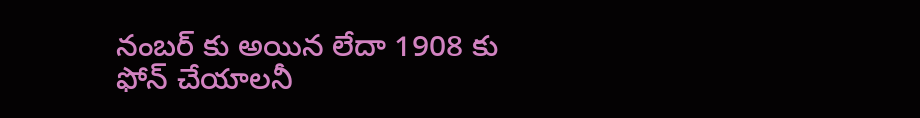నంబర్ కు అయిన లేదా 1908 కు ఫోన్ చేయాలనీ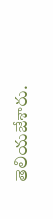తెలియజేశారు.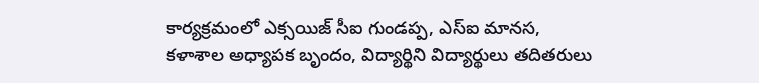కార్యక్రమంలో ఎక్సయిజ్ సీఐ గుండప్ప, ఎస్ఐ మానస, కళాశాల అధ్యాపక బృందం, విద్యార్థిని విద్యార్థులు తదితరులు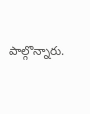పాల్గొన్నారు.